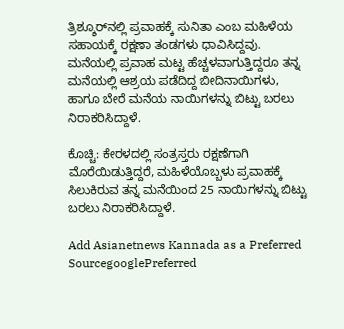ತ್ರಿಶ್ಶೂರ್‌ನಲ್ಲಿ ಪ್ರವಾಹಕ್ಕೆ ಸುನಿತಾ ಎಂಬ ಮಹಿಳೆಯ ಸಹಾಯಕ್ಕೆ ರಕ್ಷಣಾ ತಂಡಗಳು ಧಾವಿಸಿದ್ದವು. ಮನೆಯಲ್ಲಿ ಪ್ರವಾಹ ಮಟ್ಟ ಹೆಚ್ಚಳವಾಗುತ್ತಿದ್ದರೂ ತನ್ನ ಮನೆಯಲ್ಲಿ ಆಶ್ರಯ ಪಡೆದಿದ್ದ ಬೀದಿನಾಯಿಗಳು, ಹಾಗೂ ಬೇರೆ ಮನೆಯ ನಾಯಿಗಳನ್ನು ಬಿಟ್ಟು ಬರಲು ನಿರಾಕರಿಸಿದ್ದಾಳೆ.

ಕೊಚ್ಚಿ: ಕೇರಳದಲ್ಲಿ ಸಂತ್ರಸ್ತರು ರಕ್ಷಣೆಗಾಗಿ ಮೊರೆಯಿಡುತ್ತಿದ್ದರೆ, ಮಹಿಳೆಯೊಬ್ಬಳು ಪ್ರವಾಹಕ್ಕೆ ಸಿಲುಕಿರುವ ತನ್ನ ಮನೆಯಿಂದ 25 ನಾಯಿಗಳನ್ನು ಬಿಟ್ಟು ಬರಲು ನಿರಾಕರಿಸಿದ್ದಾಳೆ.

Add Asianetnews Kannada as a Preferred SourcegooglePreferred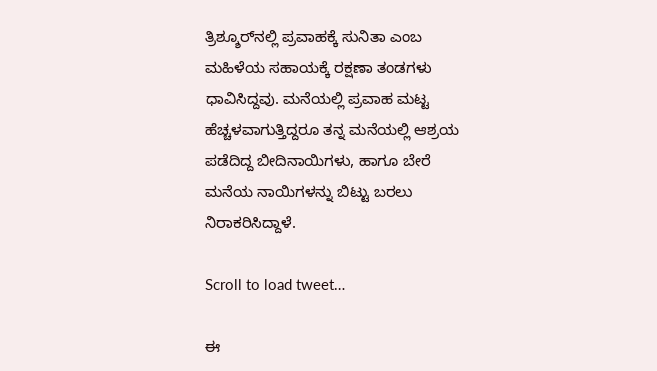ತ್ರಿಶ್ಶೂರ್‌ನಲ್ಲಿ ಪ್ರವಾಹಕ್ಕೆ ಸುನಿತಾ ಎಂಬ ಮಹಿಳೆಯ ಸಹಾಯಕ್ಕೆ ರಕ್ಷಣಾ ತಂಡಗಳು ಧಾವಿಸಿದ್ದವು. ಮನೆಯಲ್ಲಿ ಪ್ರವಾಹ ಮಟ್ಟ ಹೆಚ್ಚಳವಾಗುತ್ತಿದ್ದರೂ ತನ್ನ ಮನೆಯಲ್ಲಿ ಆಶ್ರಯ ಪಡೆದಿದ್ದ ಬೀದಿನಾಯಿಗಳು, ಹಾಗೂ ಬೇರೆ ಮನೆಯ ನಾಯಿಗಳನ್ನು ಬಿಟ್ಟು ಬರಲು ನಿರಾಕರಿಸಿದ್ದಾಳೆ.

Scroll to load tweet…

ಈ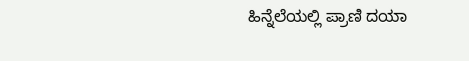ಹಿನ್ನೆಲೆಯಲ್ಲಿ ಪ್ರಾಣಿ ದಯಾ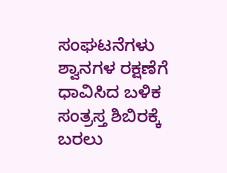ಸಂಘಟನೆಗಳು ಶ್ವಾನಗಳ ರಕ್ಷಣೆಗೆ ಧಾವಿಸಿದ ಬಳಿಕ ಸಂತ್ರಸ್ತ ಶಿಬಿರಕ್ಕೆ ಬರಲು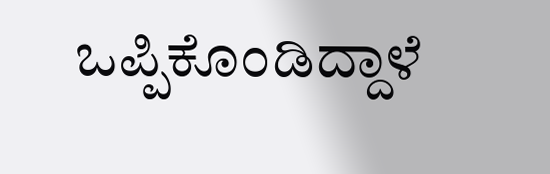ಒಪ್ಪಿಕೊಂಡಿದ್ದಾಳೆ